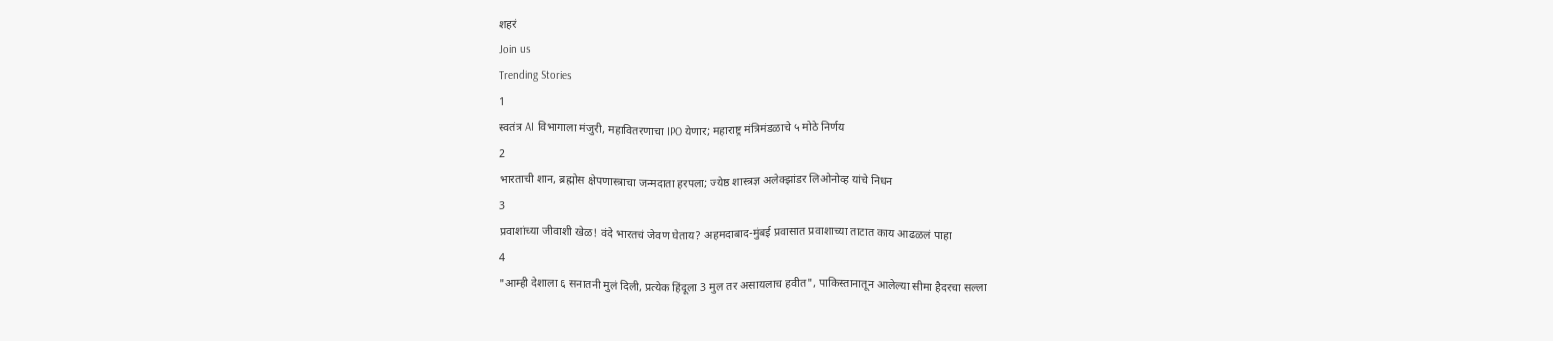शहरं
Join us
Trending Stories
1
स्वतंत्र AI विभागाला मंजुरी, महावितरणाचा IPO येणार; महाराष्ट्र मंत्रिमंडळाचे ५ मोठे निर्णय
2
भारताची शान, ब्रह्मोस क्षेपणास्त्राचा जन्मदाता हरपला; ज्येष्ठ शास्त्रज्ञ अलेक्झांडर लिओनोव्ह यांचे निधन
3
प्रवाशांच्या जीवाशी खेळ! वंदे भारतचं जेवण घेताय? अहमदाबाद-मुंबई प्रवासात प्रवाशाच्या ताटात काय आढळलं पाहा
4
"आम्ही देशाला ६ सनातनी मुलं दिली, प्रत्येक हिंदूला 3 मुल तर असायलाच हवीत", पाकिस्तानातून आलेल्या सीमा हैदरचा सल्ला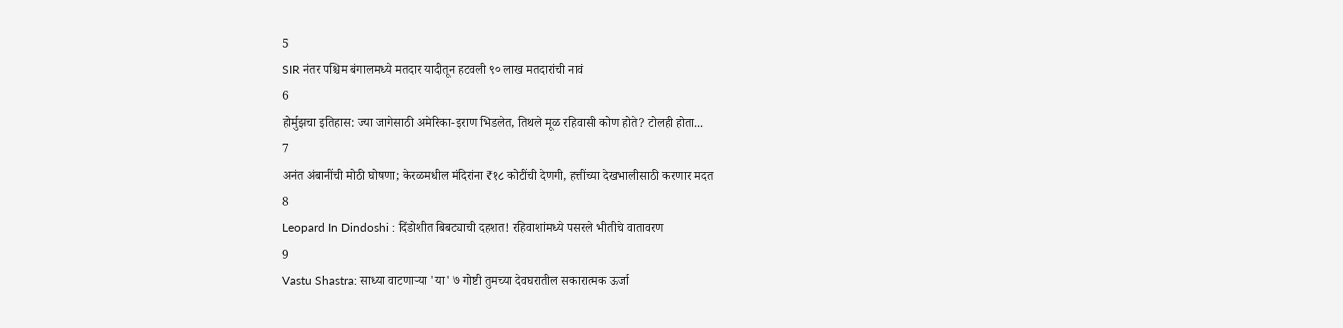5
SIR नंतर पश्चिम बंगालमध्ये मतदार यादीतून हटवली ९० लाख मतदारांची नावं
6
होर्मुझचा इतिहास: ज्या जागेसाठी अमेरिका-इराण भिडलेत, तिथले मूळ रहिवासी कोण होते? टोलही होता...
7
अनंत अंबानींची मोठी घोषणा; केरळमधील मंदिरांना ₹१८ कोटींची देणगी, हत्तींच्या देखभालीसाठी करणार मदत
8
Leopard In Dindoshi : दिंडोशीत बिबट्याची दहशत! रहिवाशांमध्ये पसरले भीतीचे वातावरण
9
Vastu Shastra: साध्या वाटणाऱ्या 'या' ७ गोष्टी तुमच्या देवघरातील सकारात्मक ऊर्जा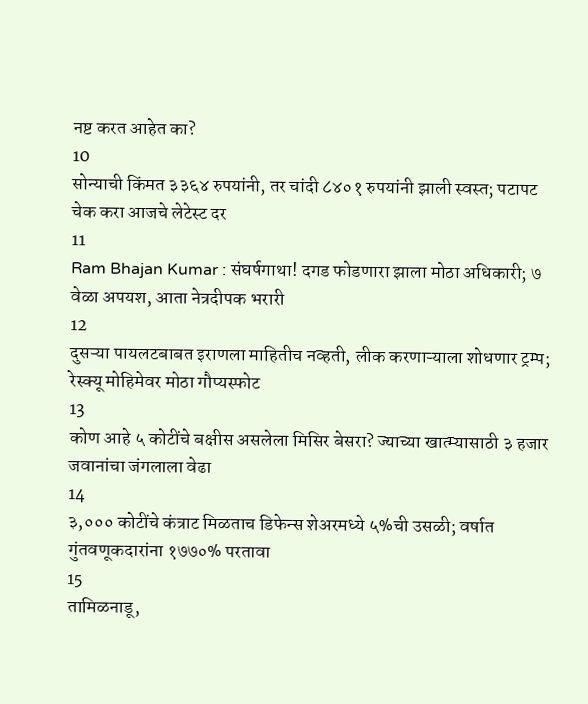नष्ट करत आहेत का?
10
सोन्याची किंमत ३३६४ रुपयांनी, तर चांदी ८४०१ रुपयांनी झाली स्वस्त; पटापट चेक करा आजचे लेटेस्ट दर
11
Ram Bhajan Kumar : संघर्षगाथा! दगड फोडणारा झाला मोठा अधिकारी; ७ वेळा अपयश, आता नेत्रदीपक भरारी
12
दुसऱ्या पायलटबाबत इराणला माहितीच नव्हती, लीक करणाऱ्याला शोधणार ट्रम्प; रेस्क्यू मोहिमेवर मोठा गौप्यस्फोट
13
कोण आहे ५ कोटींचे बक्षीस असलेला मिसिर बेसरा? ज्याच्या खात्म्यासाठी ३ हजार जवानांचा जंगलाला वेढा
14
३,००० कोटींचे कंत्राट मिळताच डिफेन्स शेअरमध्ये ५%ची उसळी; वर्षात गुंतवणूकदारांना १७७०% परतावा
15
तामिळनाडू,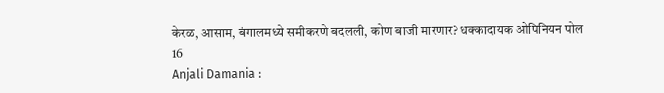केरळ, आसाम, बंगालमध्ये समीकरणे बदलली, कोण बाजी मारणार? धक्कादायक ओपिनियन पोल
16
Anjali Damania :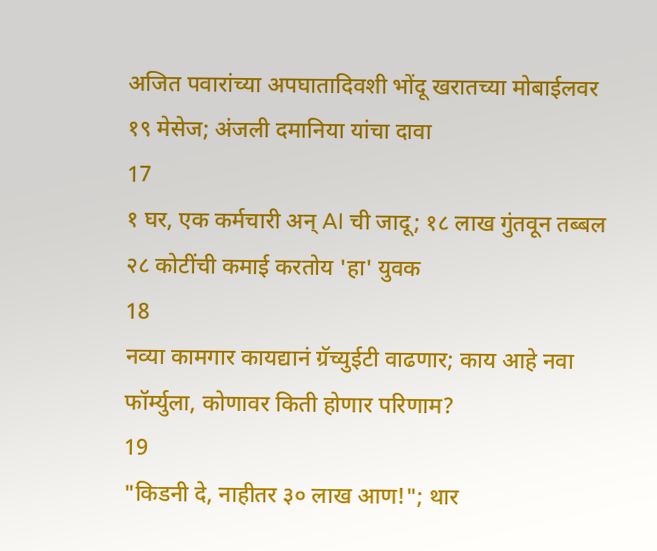अजित पवारांच्या अपघातादिवशी भोंदू खरातच्या मोबाईलवर १९ मेसेज; अंजली दमानिया यांचा दावा
17
१ घर, एक कर्मचारी अन् AI ची जादू; १८ लाख गुंतवून तब्बल २८ कोटींची कमाई करतोय 'हा' युवक
18
नव्या कामगार कायद्यानं ग्रॅच्युईटी वाढणार; काय आहे नवा फॉर्म्युला, कोणावर किती होणार परिणाम?
19
"किडनी दे, नाहीतर ३० लाख आण!"; थार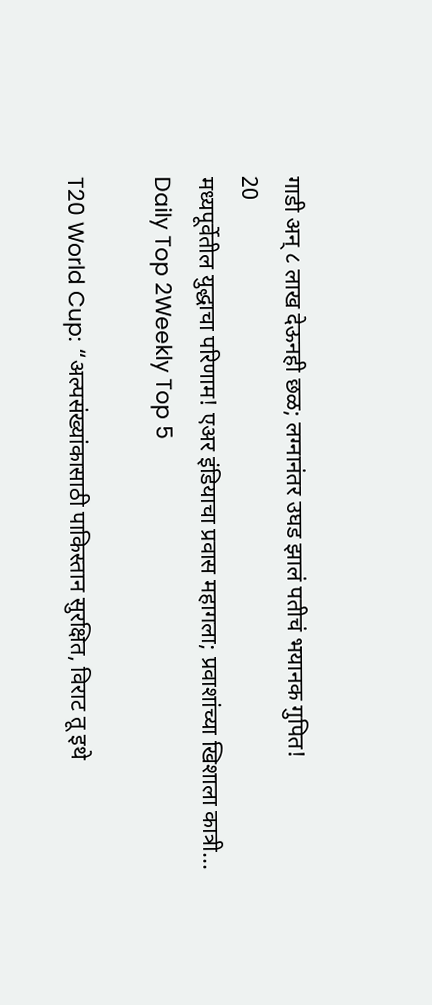गाडी अन् ८ लाख देऊनही छळ; लग्नानंतर उघड झालं पतीचं भयानक गुपित!
20
मध्यपूर्वेतील युद्धाचा परिणाम! एअर इंडियाचा प्रवास महागला; प्रवाशांच्या खिशाला कात्री...
Daily Top 2Weekly Top 5

T20 World Cup: “अल्पसंख्यांकासाठी पाकिस्तान सुरक्षित, विराट तू इथे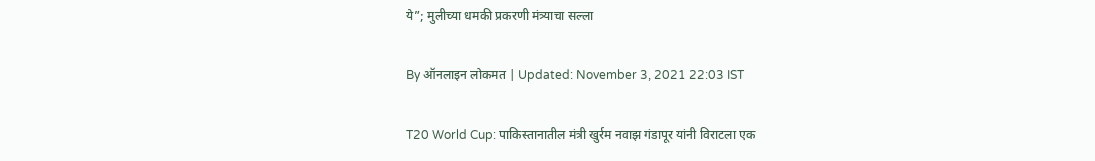ये”; मुलीच्या धमकी प्रकरणी मंत्र्याचा सल्ला

By ऑनलाइन लोकमत | Updated: November 3, 2021 22:03 IST

T20 World Cup: पाकिस्तानातील मंत्री खुर्रम नवाझ गंडापूर यांनी विराटला एक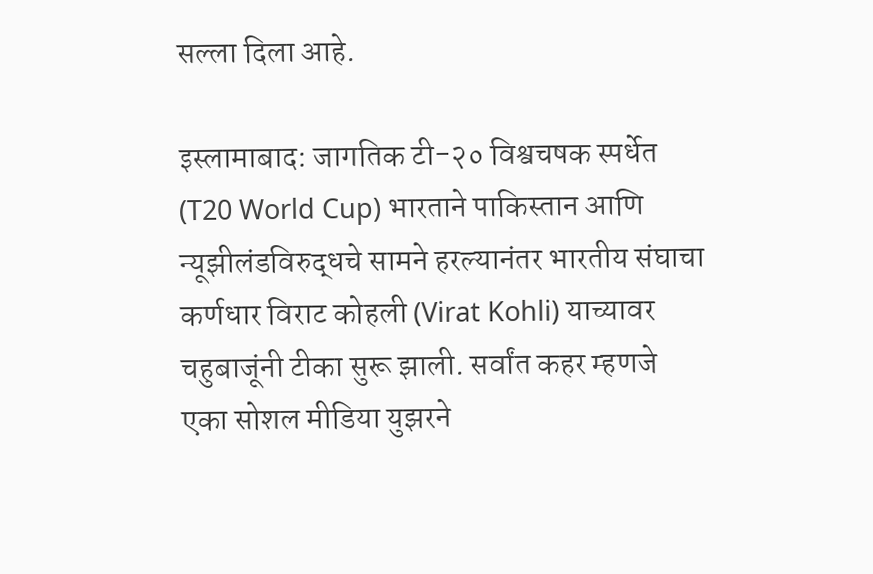सल्ला दिला आहे.

इस्लामाबाद: जागतिक टी-२० विश्वचषक स्पर्धेत (T20 World Cup) भारताने पाकिस्तान आणि न्यूझीलंडविरुद्धचे सामने हरल्यानंतर भारतीय संघाचा कर्णधार विराट कोहली (Virat Kohli) याच्यावर चहुबाजूंनी टीका सुरू झाली. सर्वांत कहर म्हणजे एका सोशल मीडिया युझरने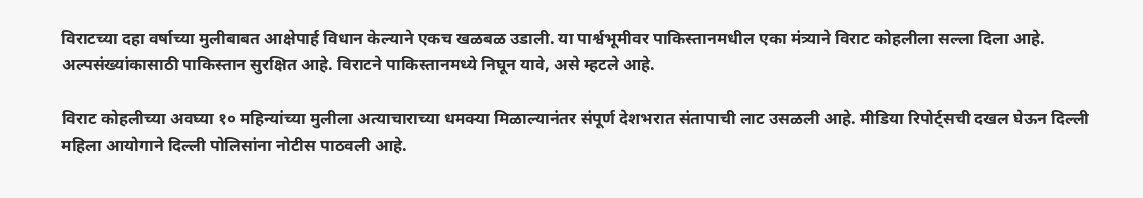विराटच्या दहा वर्षाच्या मुलीबाबत आक्षेपार्ह विधान केल्याने एकच खळबळ उडाली. या पार्श्वभूमीवर पाकिस्तानमधील एका मंत्र्याने विराट कोहलीला सल्ला दिला आहे. अल्पसंख्यांकासाठी पाकिस्तान सुरक्षित आहे. विराटने पाकिस्तानमध्ये निघून यावे, असे म्हटले आहे.

विराट कोहलीच्या अवघ्या १० महिन्यांच्या मुलीला अत्याचाराच्या धमक्या मिळाल्यानंतर संपूर्ण देशभरात संतापाची लाट उसळली आहे. मीडिया रिपोर्ट्सची दखल घेऊन दिल्ली महिला आयोगाने दिल्ली पोलिसांना नोटीस पाठवली आहे.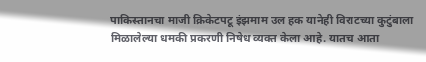पाकिस्तानचा माजी क्रिकेटपटू इंझमाम उल हक यानेही विराटच्या कुटुंबाला मिळालेल्या धमकी प्रकरणी निषेध व्यक्त केला आहे. यातच आता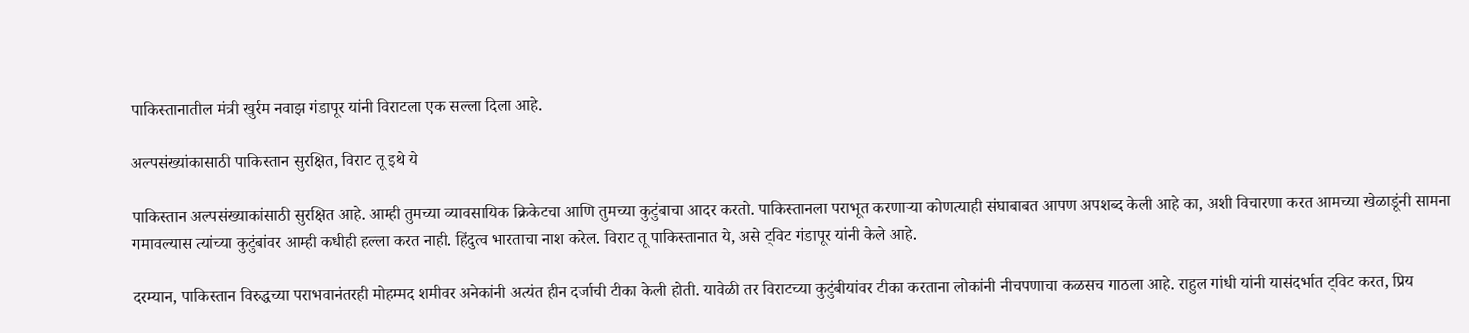पाकिस्तानातील मंत्री खुर्रम नवाझ गंडापूर यांनी विराटला एक सल्ला दिला आहे.

अल्पसंख्यांकासाठी पाकिस्तान सुरक्षित, विराट तू इथे ये

पाकिस्तान अल्पसंख्याकांसाठी सुरक्षित आहे. आम्ही तुमच्या व्यावसायिक क्रिकेटचा आणि तुमच्या कुटुंबाचा आदर करतो. पाकिस्तानला पराभूत करणाऱ्या कोणत्याही संघाबाबत आपण अपशब्द केली आहे का, अशी विचारणा करत आमच्या खेळाडूंनी सामना गमावल्यास त्यांच्या कुटुंबांवर आम्ही कधीही हल्ला करत नाही. हिंदुत्व भारताचा नाश करेल. विराट तू पाकिस्तानात ये, असे ट्विट गंडापूर यांनी केले आहे.

दरम्यान, पाकिस्तान विरुद्धच्या पराभवानंतरही मोहम्मद शमीवर अनेकांनी अत्यंत हीन दर्जाची टीका केली होती. यावेळी तर विराटच्या कुटुंबीयांवर टीका करताना लोकांनी नीचपणाचा कळसच गाठला आहे. राहुल गांधी यांनी यासंदर्भात ट्विट करत, प्रिय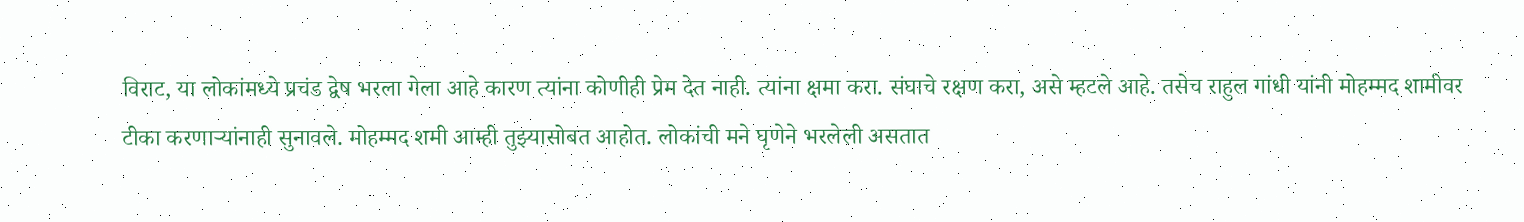विराट, या लोकांमध्ये प्रचंड द्वेष भरला गेला आहे कारण त्यांना कोणीही प्रेम देत नाही. त्यांना क्षमा करा. संघाचे रक्षण करा, असे म्हटले आहे. तसेच राहुल गांधी यांनी मोहम्मद शामीवर टीका करणाऱ्यांनाही सुनावले. मोहम्मद शमी आम्ही तुझ्यासोबत आहोत. लोकांची मने घृणेने भरलेली असतात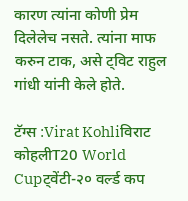कारण त्यांना कोणी प्रेम दिलेलेच नसते. त्यांना माफ करुन टाक, असे ट्विट राहुल गांधी यांनी केले होते.

टॅग्स :Virat Kohliविराट कोहलीT20 World Cupट्वेंटी-२० वर्ल्ड कप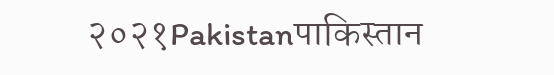२०२१Pakistanपाकिस्तान